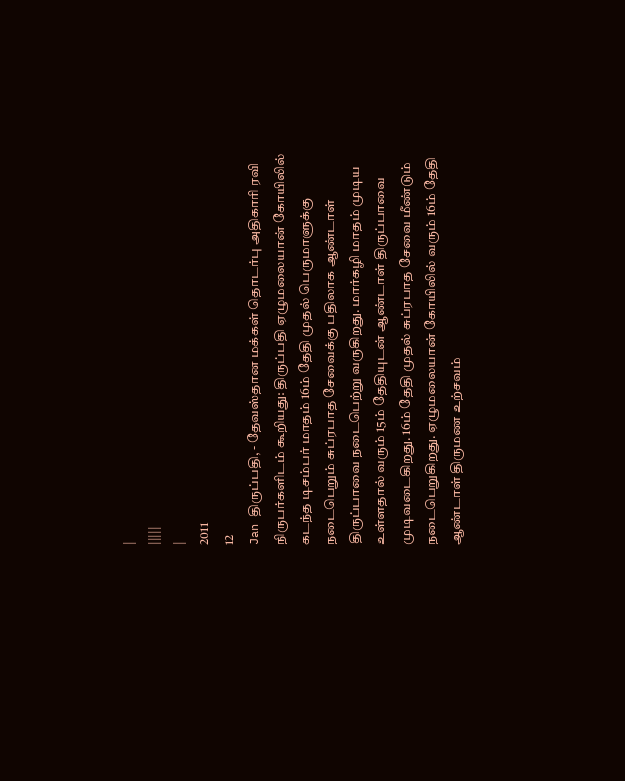|
|||||
|
2011
12
Jan திருப்பதி, - தேவஸ்தான மக்கள் தொடர்பு அதிகாரி ரவி நிருபர்களிடம் கூறியது: திருப்பதி ஏழுமலையான் கோயிலில் கடந்த டிசம்பர் மாதம் 16ம் தேதி முதல் பெருமாளுக்கு நடைபெறும் சுப்ரபாத சேவைக்கு பதிலாக ஆண்டாள் திருப்பாவை நடைபெற்று வருகிறது. மார்கழி மாதம் முடிய உள்ளதால் வரும் 15ம் தேதியுடன் ஆண்டாள் திருப்பாவை முடிவடைகிறது. 16ம் தேதி முதல் சுப்ரபாத சேவை மீண்டும் நடைபெறுகிறது. ஏழுமலையான் கோயிலில் வரும் 16ம் தேதி ஆண்டாள் திருமண உற்சவம்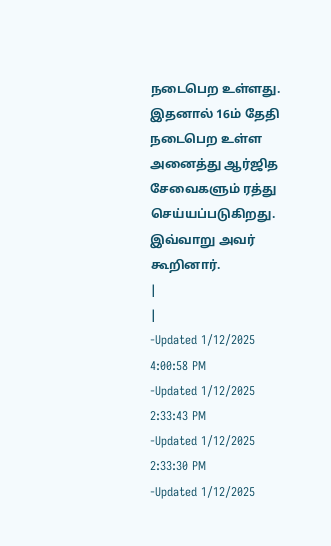நடைபெற உள்ளது. இதனால் 16ம் தேதி நடைபெற உள்ள அனைத்து ஆர்ஜித சேவைகளும் ரத்து செய்யப்படுகிறது. இவ்வாறு அவர் கூறினார்.
|
|
-Updated 1/12/2025 4:00:58 PM
-Updated 1/12/2025 2:33:43 PM
-Updated 1/12/2025 2:33:30 PM
-Updated 1/12/2025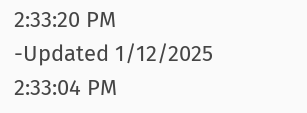2:33:20 PM
-Updated 1/12/2025 2:33:04 PM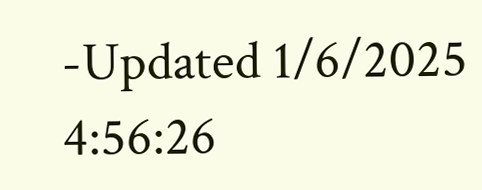-Updated 1/6/2025 4:56:26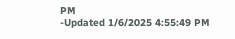PM
-Updated 1/6/2025 4:55:49 PM